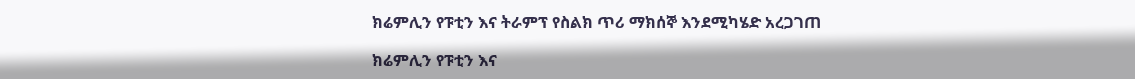ክሬምሊን የፑቲን እና ትራምፕ የስልክ ጥሪ ማክሰኞ እንደሚካሄድ አረጋገጠ

ክሬምሊን የፑቲን እና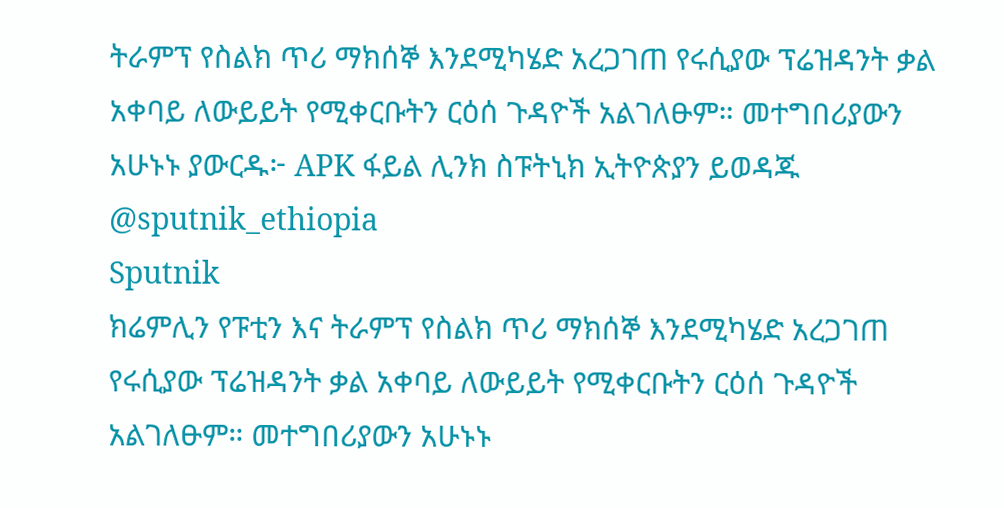ትራምፕ የስልክ ጥሪ ማክሰኞ እንደሚካሄድ አረጋገጠ የሩሲያው ፕሬዝዳንት ቃል አቀባይ ለውይይት የሚቀርቡትን ርዕሰ ጉዳዮች አልገለፁም። መተግበሪያውን አሁኑኑ ያውርዱ፦ APK ፋይል ሊንክ ስፑትኒክ ኢትዮጵያን ይወዳጁ @sputnik_ethiopia
Sputnik
ክሬምሊን የፑቲን እና ትራምፕ የስልክ ጥሪ ማክሰኞ እንደሚካሄድ አረጋገጠ የሩሲያው ፕሬዝዳንት ቃል አቀባይ ለውይይት የሚቀርቡትን ርዕሰ ጉዳዮች አልገለፁም። መተግበሪያውን አሁኑኑ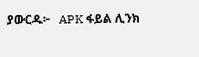ያውርዱ፦   APK ፋይል ሊንክ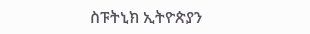ስፑትኒክ ኢትዮጵያን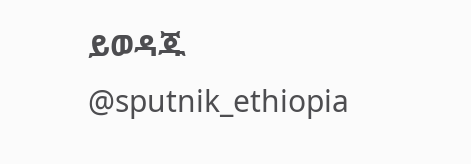ይወዳጁ @sputnik_ethiopia